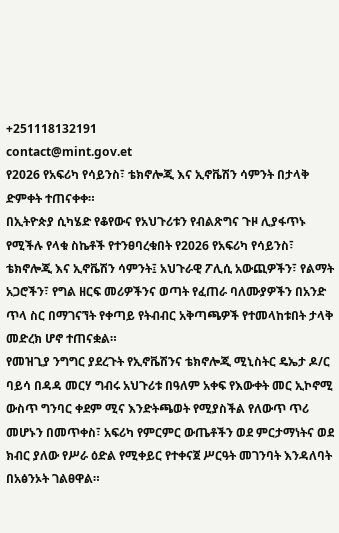+251118132191
contact@mint.gov.et
የ2026 የአፍሪካ የሳይንስ፣ ቴክኖሎጂ እና ኢኖቬሽን ሳምንት በታላቅ ድምቀት ተጠናቀቀ።
በኢትዮጵያ ሲካሄድ የቆየውና የአህጉሪቱን የብልጽግና ጉዞ ሊያፋጥኑ የሚችሉ የላቁ ስኬቶች የተንፀባረቁበት የ2026 የአፍሪካ የሳይንስ፣ ቴክኖሎጂ እና ኢኖቬሽን ሳምንት፤ አህጉራዊ ፖሊሲ አውጪዎችን፣ የልማት አጋሮችን፣ የግል ዘርፍ መሪዎችንና ወጣት የፈጠራ ባለሙያዎችን በአንድ ጥላ ስር በማገናኘት የቀጣይ የትብብር አቅጣጫዎች የተመላከቱበት ታላቅ መድረክ ሆኖ ተጠናቋል።
የመዝጊያ ንግግር ያደረጉት የኢኖቬሽንና ቴክኖሎጂ ሚኒስትር ዴኤታ ዶ/ር ባይሳ በዳዳ መርሃ ግብሩ አህጉሪቱ በዓለም አቀፍ የእውቀት መር ኢኮኖሚ ውስጥ ግንባር ቀደም ሚና እንድትጫወት የሚያስችል የለውጥ ጥሪ መሆኑን በመጥቀስ፣ አፍሪካ የምርምር ውጤቶችን ወደ ምርታማነትና ወደ ክብር ያለው የሥራ ዕድል የሚቀይር የተቀናጀ ሥርዓት መገንባት እንዳለባት በአፅንኦት ገልፀዋል።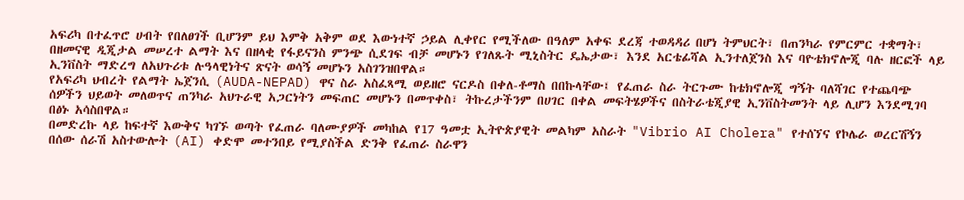አፍሪካ በተፈጥሮ ሀብት የበለፀገች ቢሆንም ይህ እምቅ አቅም ወደ እውነተኛ ኃይል ሊቀየር የሚችለው በዓለም አቀፍ ደረጃ ተወዳዳሪ በሆነ ትምህርት፣ በጠንካራ የምርምር ተቋማት፣ በዘመናዊ ዲጂታል መሠረተ ልማት እና በዘላቂ የፋይናንስ ምንጭ ሲደገፍ ብቻ መሆኑን የገለጹት ሚኒስትር ዴኤታው፣ እንደ አርቴፊሻል ኢንተለጀንስ እና ባዮቴክኖሎጂ ባሉ ዘርፎች ላይ ኢንቨስት ማድረግ ለአህጉሪቱ ሉዓላዊነትና ጽናት ወሳኝ መሆኑን አስገንዝበዋል።
የአፍሪካ ህብረት የልማት ኤጀንሲ (AUDA-NEPAD) ዋና ስራ አስፈጻሚ ወይዘሮ ናርዶስ በቀለ-ቶማስ በበኩላቸው፤ የፈጠራ ስራ ትርጉሙ ከቴክኖሎጂ ግኝት ባለሻገር የተጨባጭ ሰዎችን ህይወት መለወጥና ጠንካራ አህጉራዊ አጋርነትን መፍጠር መሆኑን በመጥቀስ፣ ትኩረታችንም በሀገር በቀል መፍትሄዎችና በስትራቴጂያዊ ኢንቨስትመንት ላይ ሊሆን እንደሚገባ በፅኑ አሳስበዋል።
በመድረኩ ላይ ከፍተኛ እውቅና ካገኙ ወጣት የፈጠራ ባለሙያዎች መካከል የ17 ዓመቷ ኢትዮጵያዊት መልካም አስራት "Vibrio AI Cholera" የተሰኘና የኮሌራ ወረርሽኝን በሰው ሰራሽ አስተውሎት (AI) ቀድሞ መተንበይ የሚያስችል ድንቅ የፈጠራ ስራዋን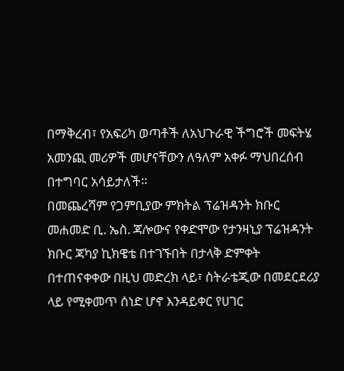በማቅረብ፣ የአፍሪካ ወጣቶች ለአህጉራዊ ችግሮች መፍትሄ አመንጪ መሪዎች መሆናቸውን ለዓለም አቀፉ ማህበረሰብ በተግባር አሳይታለች።
በመጨረሻም የጋምቢያው ምክትል ፕሬዝዳንት ክቡር መሐመድ ቢ. ኤስ. ጃሎውና የቀድሞው የታንዛኒያ ፕሬዝዳንት ክቡር ጃካያ ኪክዌቴ በተገኙበት በታላቅ ድምቀት በተጠናቀቀው በዚህ መድረክ ላይ፣ ስትራቴጂው በመደርደሪያ ላይ የሚቀመጥ ሰነድ ሆኖ እንዳይቀር የሀገር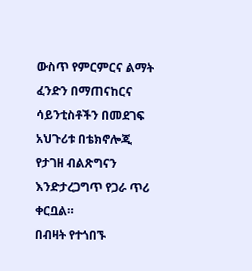ውስጥ የምርምርና ልማት ፈንድን በማጠናከርና ሳይንቲስቶችን በመደገፍ አህጉሪቱ በቴክኖሎጂ የታገዘ ብልጽግናን እንድታረጋግጥ የጋራ ጥሪ ቀርቧል።
በብዛት የተጎበኙ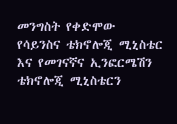መንግስት የቀድሞው የሳይንስና ቴክኖሎጂ ሚኒስቴር እና የመገናኛና ኢንፎርሜሽን ቴክኖሎጂ ሚኒስቴርን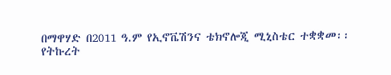በማዋሃድ በ2011 ዓ.ም የኢኖቬሽንና ቴክኖሎጂ ሚኒስቴር ተቋቋመ፡፡
የትኩረት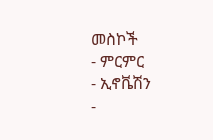መስኮች
- ምርምር
- ኢኖቬሽን
-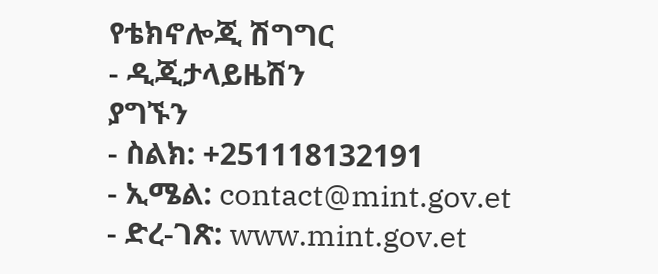የቴክኖሎጂ ሽግግር
- ዲጂታላይዜሽን
ያግኙን
- ስልክ: +251118132191
- ኢሜል: contact@mint.gov.et
- ድረ-ገጽ: www.mint.gov.et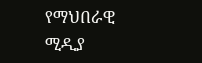የማህበራዊ ሚዲያ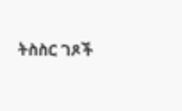ትስስር ገጾች